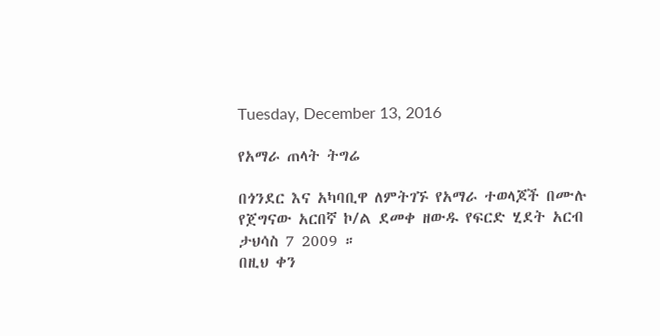Tuesday, December 13, 2016

የአማራ ጠላት ትግሬ

በጎንደር እና አካባቢዋ ለምትገኙ የአማራ ተወላጆች በሙሉ
የጀግናው አርበኛ ኮ/ል ደመቀ ዘውዱ የፍርድ ሂደት አርብ ታህሳስ 7 2009 ።
በዚህ ቀን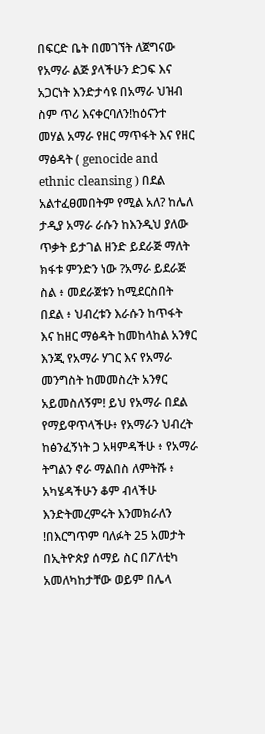በፍርድ ቤት በመገኘት ለጀግናው የአማራ ልጅ ያላችሁን ድጋፍ እና አጋርነት እንድታሳዩ በአማራ ህዝብ ስም ጥሪ እናቀርባለን!ከዕናንተ መሃል አማራ የዘር ማጥፋት እና የዘር ማፅዳት ( genocide and ethnic cleansing ) በደል አልተፈፀመበትም የሚል አለ? ከሌለ ታዲያ አማራ ራሱን ከእንዲህ ያለው ጥቃት ይታገል ዘንድ ይደራጅ ማለት ክፋቱ ምንድን ነው ?አማራ ይደራጅ ስል ፥ መደራጀቱን ከሚደርስበት በደል ፥ ህብረቱን እራሱን ከጥፋት እና ከዘር ማፅዳት ከመከላከል አንፃር እንጂ የአማራ ሃገር እና የአማራ መንግስት ከመመስረት አንፃር አይመስለኝም! ይህ የአማራ በደል የማይዋጥላችሁ፥ የአማራን ህብረት ከፅንፈኝነት ጋ አዛምዳችሁ ፥ የአማራ ትግልን ኖራ ማልበስ ለምትሹ ፥ አካሄዳችሁን ቆም ብላችሁ እንድትመረምሩት እንመክራለን !በእርግጥም ባለፉት 25 አመታት በኢትዮጵያ ሰማይ ስር በፖለቲካ አመለካከታቸው ወይም በሌላ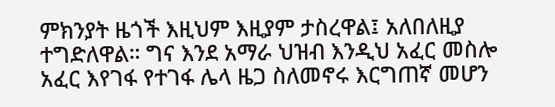ምክንያት ዜጎች እዚህም እዚያም ታስረዋል፤ አለበለዚያ ተግድለዋል። ግና እንደ አማራ ህዝብ እንዲህ አፈር መስሎ አፈር እየገፋ የተገፋ ሌላ ዜጋ ስለመኖሩ እርግጠኛ መሆን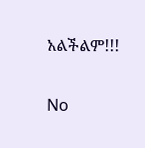አልችልም!!!

No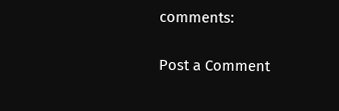comments:

Post a Comment